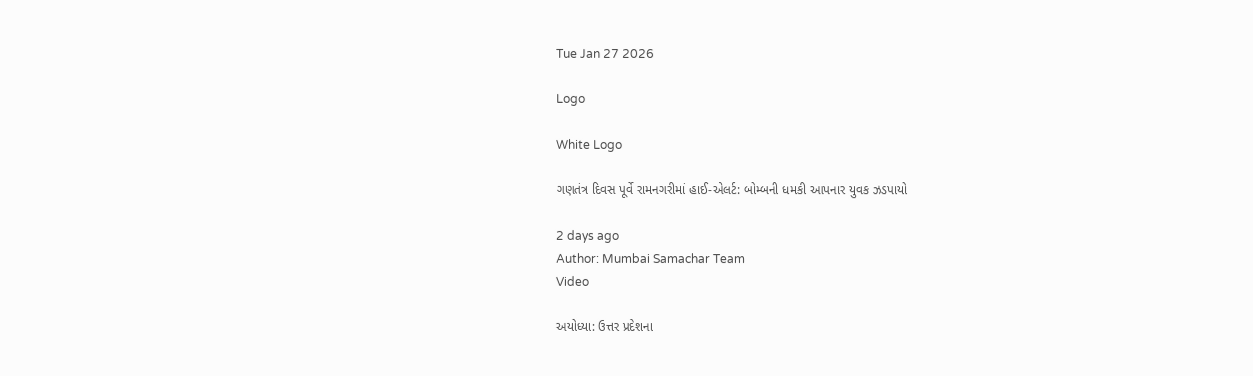Tue Jan 27 2026

Logo

White Logo

ગણતંત્ર દિવસ પૂર્વે રામનગરીમાં હાઈ-એલર્ટ: બોમ્બની ધમકી આપનાર યુવક ઝડપાયો

2 days ago
Author: Mumbai Samachar Team
Video

અયોધ્યા: ઉત્તર પ્રદેશના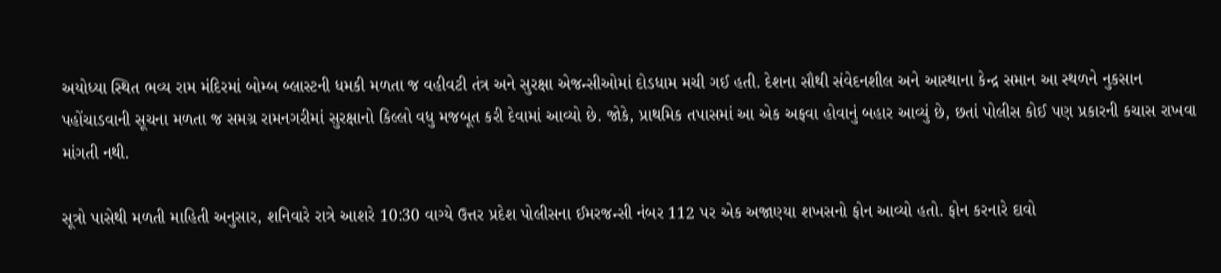અયોધ્યા સ્થિત ભવ્ય રામ મંદિરમાં બોમ્બ બ્લાસ્ટની ધમકી મળતા જ વહીવટી તંત્ર અને સુરક્ષા એજન્સીઓમાં દોડધામ મચી ગઈ હતી. દેશના સૌથી સંવેદનશીલ અને આસ્થાના કેન્દ્ર સમાન આ સ્થળને નુકસાન પહોંચાડવાની સૂચના મળતા જ સમગ્ર રામનગરીમાં સુરક્ષાનો કિલ્લો વધુ મજબૂત કરી દેવામાં આવ્યો છે. જોકે, પ્રાથમિક તપાસમાં આ એક અફવા હોવાનું બહાર આવ્યું છે, છતાં પોલીસ કોઈ પણ પ્રકારની કચાસ રાખવા માંગતી નથી.

સૂત્રો પાસેથી મળતી માહિતી અનુસાર, શનિવારે રાત્રે આશરે 10:30 વાગ્યે ઉત્તર પ્રદેશ પોલીસના ઈમરજન્સી નંબર 112 પર એક અજાણ્યા શખસનો ફોન આવ્યો હતો. ફોન કરનારે દાવો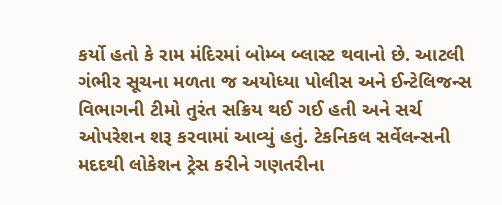કર્યો હતો કે રામ મંદિરમાં બોમ્બ બ્લાસ્ટ થવાનો છે. આટલી ગંભીર સૂચના મળતા જ અયોધ્યા પોલીસ અને ઈન્ટેલિજન્સ વિભાગની ટીમો તુરંત સક્રિય થઈ ગઈ હતી અને સર્ચ ઓપરેશન શરૂ કરવામાં આવ્યું હતું. ટેકનિકલ સર્વેલન્સની મદદથી લોકેશન ટ્રેસ કરીને ગણતરીના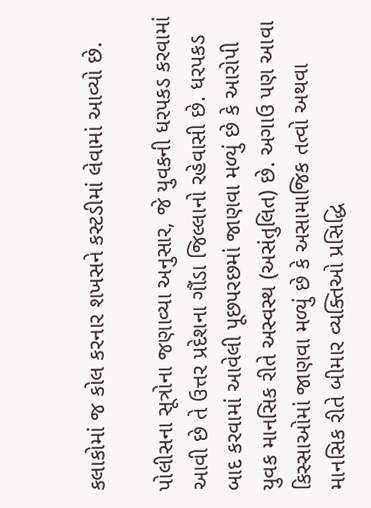કલાકોમાં જ કોલ કરનાર શખસને કસ્ટડીમાં લેવામાં આવ્યો છે.

પોલીસના સૂત્રોના જણાવ્યા અનુસાર, જે યુવકની ધરપકડ કરવામાં આવી છે તે ઉત્તર પ્રદેશના ગૌંડા જિલ્લાનો રહેવાસી છે. ધરપકડ બાદ કરવામાં આવેલી પૂછપરછમાં જાણવા મળ્યું છે કે આરોપી યુવક માનસિક રીતે અસ્વસ્થ (અસંતુલિત) છે. અગાઉ પણ આવા કિસ્સાઓમાં જાણવા મળ્યું છે કે અસામાજિક તત્વો અથવા માનસિક રીતે બીમાર વ્યક્તિઓ પ્રસિદ્ધિ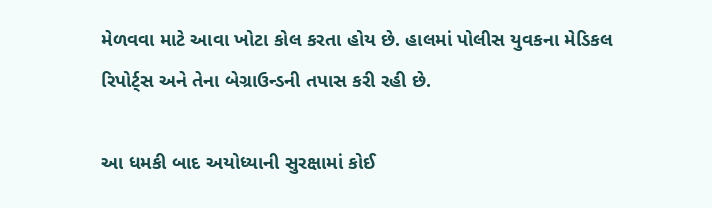મેળવવા માટે આવા ખોટા કોલ કરતા હોય છે. હાલમાં પોલીસ યુવકના મેડિકલ રિપોર્ટ્સ અને તેના બેગ્રાઉન્ડની તપાસ કરી રહી છે.

આ ધમકી બાદ અયોધ્યાની સુરક્ષામાં કોઈ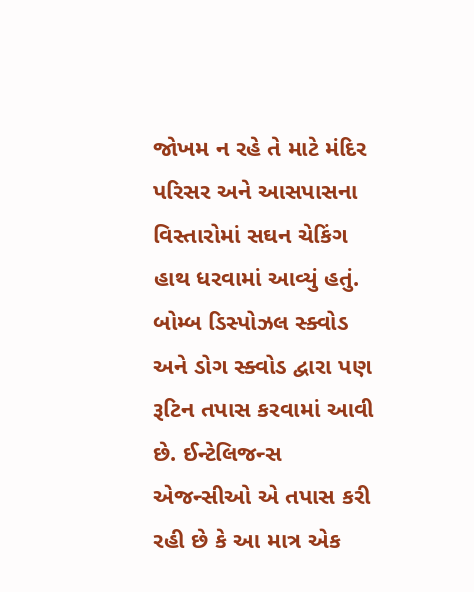જોખમ ન રહે તે માટે મંદિર પરિસર અને આસપાસના વિસ્તારોમાં સઘન ચેકિંગ હાથ ધરવામાં આવ્યું હતું. બોમ્બ ડિસ્પોઝલ સ્ક્વોડ અને ડોગ સ્ક્વોડ દ્વારા પણ રૂટિન તપાસ કરવામાં આવી છે. ઈન્ટેલિજન્સ એજન્સીઓ એ તપાસ કરી રહી છે કે આ માત્ર એક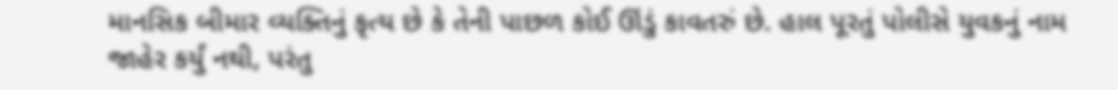માનસિક બીમાર વ્યક્તિનું કૃત્ય છે કે તેની પાછળ કોઈ ઊંડું કાવતરું છે. હાલ પૂરતું પોલીસે યુવકનું નામ જાહેર કર્યું નથી, પરંતુ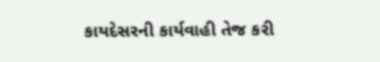કાયદેસરની કાર્યવાહી તેજ કરી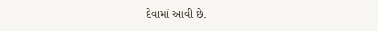દેવામાં આવી છે.